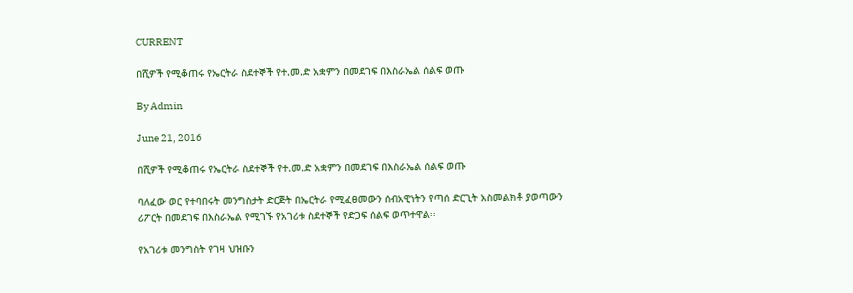CURRENT

በሺዎች የሚቆጠሩ የኤርትራ ስደተኞች የተ.መ.ድ አቋምን በመደገፍ በእስራኤል ሰልፍ ወጡ

By Admin

June 21, 2016

በሺዎች የሚቆጠሩ የኤርትራ ስደተኞች የተ.መ.ድ አቋምን በመደገፍ በእስራኤል ሰልፍ ወጡ

ባለፈው ወር የተባበሩት መንግስታት ድርጅት በኤርትራ የሚፈፀመውን ሰብአዊነትን የጣሰ ድርጊት አስመልክቶ ያወጣውን ሪፖርት በመደገፍ በእስራኤል የሚገኙ የአገሪቱ ስደተኞች የድጋፍ ሰልፍ ወጥተዋል፡፡

የአገሪቱ መንግስት የገዛ ህዝቡን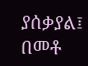ያሰቃያል፤ በመቶ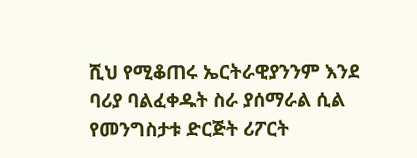ሺህ የሚቆጠሩ ኤርትራዊያንንም እንደ ባሪያ ባልፈቀዱት ስራ ያሰማራል ሲል የመንግስታቱ ድርጅት ሪፖርት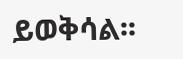ይወቅሳል፡፡